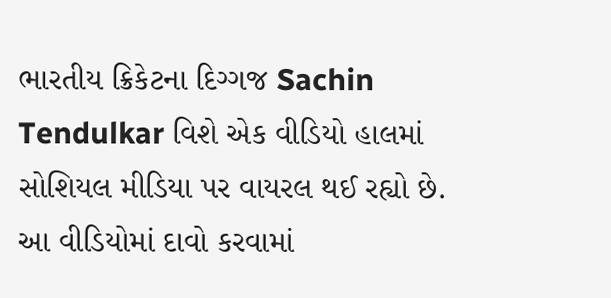ભારતીય ક્રિકેટના દિગ્ગજ Sachin Tendulkar વિશે એક વીડિયો હાલમાં સોશિયલ મીડિયા પર વાયરલ થઈ રહ્યો છે. આ વીડિયોમાં દાવો કરવામાં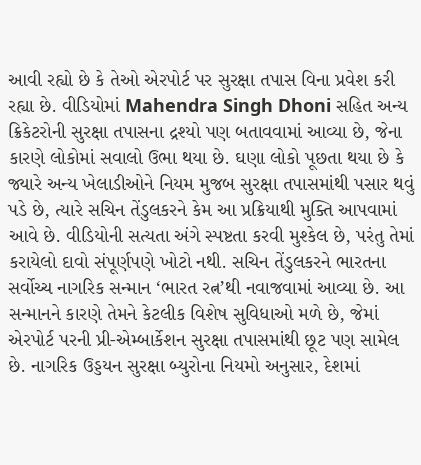આવી રહ્યો છે કે તેઓ એરપોર્ટ પર સુરક્ષા તપાસ વિના પ્રવેશ કરી રહ્યા છે. વીડિયોમાં Mahendra Singh Dhoni સહિત અન્ય ક્રિકેટરોની સુરક્ષા તપાસના દ્રશ્યો પણ બતાવવામાં આવ્યા છે, જેના કારણે લોકોમાં સવાલો ઉભા થયા છે. ઘણા લોકો પૂછતા થયા છે કે જ્યારે અન્ય ખેલાડીઓને નિયમ મુજબ સુરક્ષા તપાસમાંથી પસાર થવું પડે છે, ત્યારે સચિન તેંડુલકરને કેમ આ પ્રક્રિયાથી મુક્તિ આપવામાં આવે છે. વીડિયોની સત્યતા અંગે સ્પષ્ટતા કરવી મુશ્કેલ છે, પરંતુ તેમાં કરાયેલો દાવો સંપૂર્ણપણે ખોટો નથી. સચિન તેંડુલકરને ભારતના સર્વોચ્ચ નાગરિક સન્માન ‘ભારત રત્ન’થી નવાજવામાં આવ્યા છે. આ સન્માનને કારણે તેમને કેટલીક વિશેષ સુવિધાઓ મળે છે, જેમાં એરપોર્ટ પરની પ્રી-એમ્બાર્કેશન સુરક્ષા તપાસમાંથી છૂટ પણ સામેલ છે. નાગરિક ઉડ્ડયન સુરક્ષા બ્યુરોના નિયમો અનુસાર, દેશમાં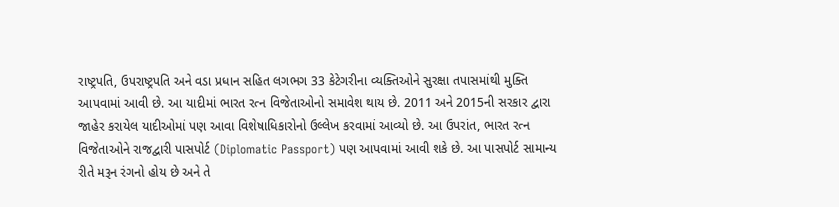રાષ્ટ્રપતિ, ઉપરાષ્ટ્રપતિ અને વડા પ્રધાન સહિત લગભગ 33 કેટેગરીના વ્યક્તિઓને સુરક્ષા તપાસમાંથી મુક્તિ આપવામાં આવી છે. આ યાદીમાં ભારત રત્ન વિજેતાઓનો સમાવેશ થાય છે. 2011 અને 2015ની સરકાર દ્વારા જાહેર કરાયેલ યાદીઓમાં પણ આવા વિશેષાધિકારોનો ઉલ્લેખ કરવામાં આવ્યો છે. આ ઉપરાંત, ભારત રત્ન વિજેતાઓને રાજદ્વારી પાસપોર્ટ (Diplomatic Passport) પણ આપવામાં આવી શકે છે. આ પાસપોર્ટ સામાન્ય રીતે મરૂન રંગનો હોય છે અને તે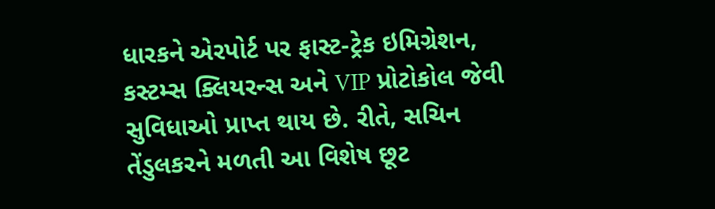ધારકને એરપોર્ટ પર ફાસ્ટ-ટ્રેક ઇમિગ્રેશન, કસ્ટમ્સ ક્લિયરન્સ અને VIP પ્રોટોકોલ જેવી સુવિધાઓ પ્રાપ્ત થાય છે. રીતે, સચિન તેંડુલકરને મળતી આ વિશેષ છૂટ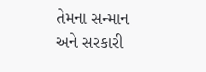તેમના સન્માન અને સરકારી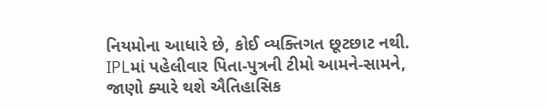નિયમોના આધારે છે, કોઈ વ્યક્તિગત છૂટછાટ નથી. IPLમાં પહેલીવાર પિતા-પુત્રની ટીમો આમને-સામને, જાણો ક્યારે થશે ઐતિહાસિક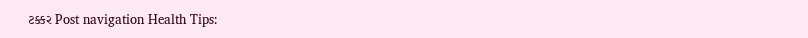ટક્કર Post navigation Health Tips: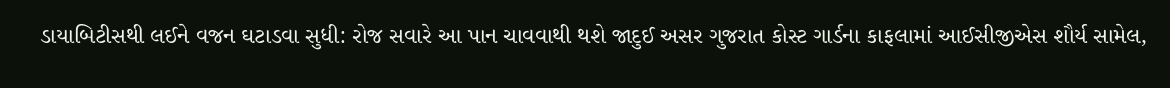ડાયાબિટીસથી લઈને વજન ઘટાડવા સુધી: રોજ સવારે આ પાન ચાવવાથી થશે જાદુઈ અસર ગુજરાત કોસ્ટ ગાર્ડના કાફલામાં આઈસીજીએસ શૌર્ય સામેલ,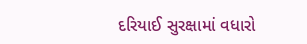દરિયાઈ સુરક્ષામાં વધારો